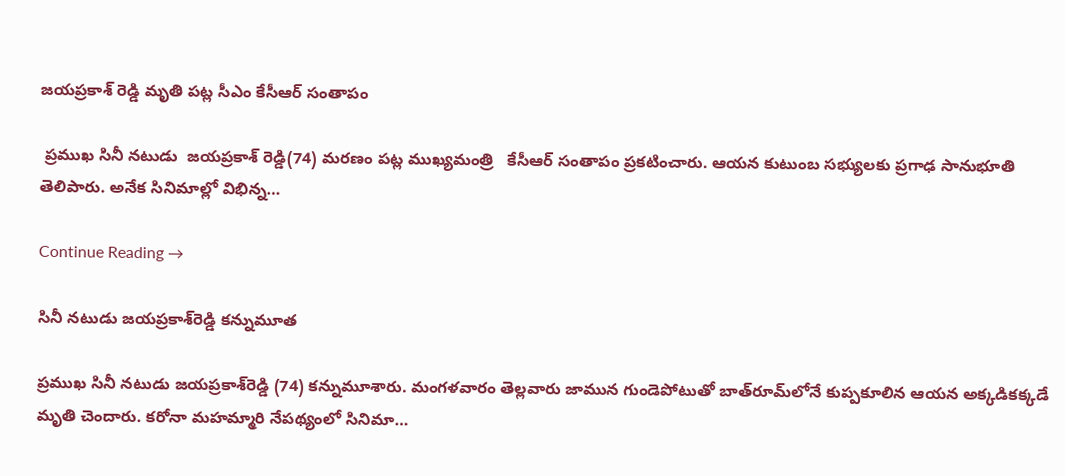జయప్రకాశ్ రెడ్డి మృతి పట్ల సీఎం కేసీఆర్ సంతాపం

 ప్రముఖ సినీ నటుడు  జయప్రకాశ్ రెడ్డి(74) మరణం పట్ల ముఖ్యమంత్రి   కేసీఆర్ సంతాపం ప్రకటించారు. ఆయన కుటుంబ సభ్యులకు ప్రగాఢ సానుభూతి తెలిపారు. అనేక సినిమాల్లో విభిన్న…

Continue Reading →

సినీ నటుడు జయప్రకాశ్‌రెడ్డి కన్నుమూత

ప్రముఖ సినీ నటుడు జయప్రకాశ్‌రెడ్డి (74) కన్నుమూశారు. మంగళవారం తెల్లవారు జామున గుండెపోటుతో బాత్‌రూమ్‌లోనే కుప్పకూలిన ఆయన అక్కడికక్కడే మృతి చెందారు. కరోనా మహమ్మారి నేపథ్యంలో సినిమా…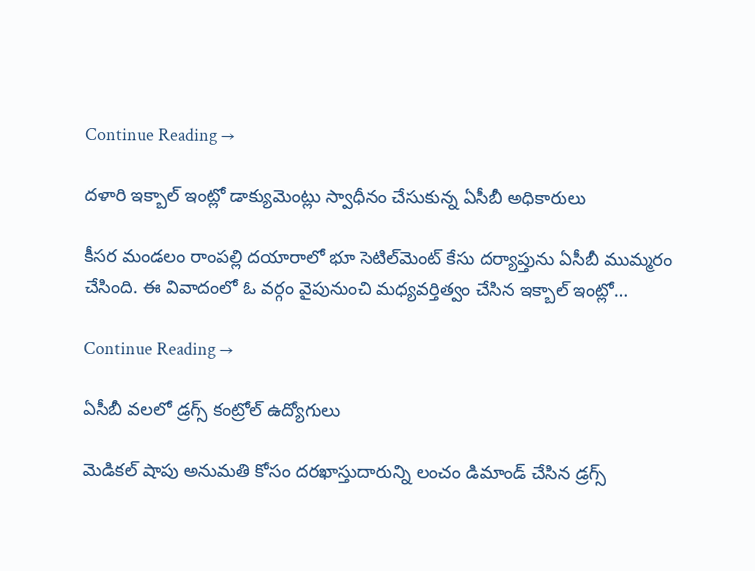Continue Reading →

దళారి ఇక్బాల్‌ ఇంట్లో డాక్యుమెంట్లు స్వాధీనం చేసుకున్న ఏసీబీ అధికారులు

కీసర మండలం రాంపల్లి దయారాలో భూ సెటిల్‌మెంట్‌ కేసు దర్యాప్తును ఏసీబీ ముమ్మరం చేసింది. ఈ వివాదంలో ఓ వర్గం వైపునుంచి మధ్యవర్తిత్వం చేసిన ఇక్బాల్‌ ఇంట్లో…

Continue Reading →

ఏసీబీ వలలో డ్రగ్స్‌ కంట్రోల్‌ ఉద్యోగులు

మెడికల్‌ షాపు అనుమతి కోసం దరఖాస్తుదారున్ని లంచం డిమాండ్‌ చేసిన డ్రగ్స్‌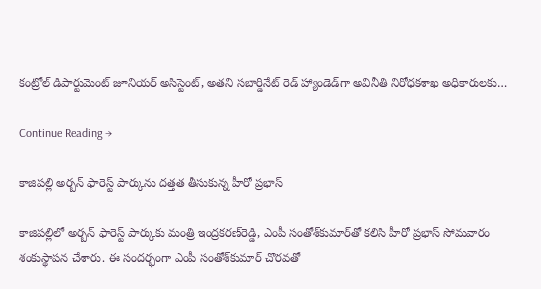కంట్రోల్‌ డిపార్టుమెంట్‌ జూనియర్‌ అసిస్టెంట్‌, అతని సబార్డినేట్‌ రెడ్‌ హ్యాండెడ్‌గా అవినీతి నిరోధకశాఖ అధికారులకు…

Continue Reading →

కాజిపల్లి అర్బన్ ఫారెస్ట్ పార్కును ద‌త్త‌త తీసుకున్న హీరో ప్ర‌భాస్

కాజిపల్లిలో అర్బన్ ఫారెస్ట్ పార్కుకు మంత్రి ఇంద్ర‌క‌ర‌ణ్‌రెడ్డి, ఎంపీ సంతోశ్‌కుమార్‌తో క‌లిసి హీరో ప్ర‌భాస్ సోమ‌వారం శంకుస్థాప‌న చేశారు. ఈ సంద‌ర్భంగా ఎంపీ సంతోశ్‌కుమార్ చొరవ‌తో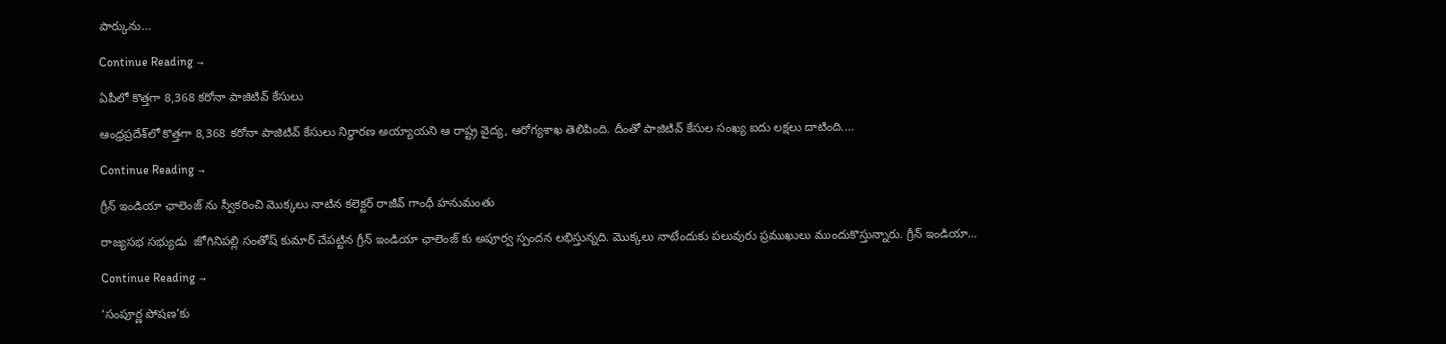పార్కును…

Continue Reading →

ఏపీలో కొత్తగా 8,368 కరోనా పాజిటివ్‌ కేసులు

ఆంధ్రప్రదేశ్‌లో కొత్తగా 8,368 కరోనా పాజిటివ్‌ కేసులు నిర్ధారణ అయ్యాయని ఆ రాష్ట్ర వైద్య, ఆరోగ్యశాఖ తెలిపింది. దీంతో పాజిటివ్‌ కేసుల సంఖ్య ఐదు లక్షలు దాటింది.…

Continue Reading →

గ్రీన్ ఇండియా ఛాలెంజ్ ను స్వీకరించి మొక్కలు నాటిన కలెక్టర్ రాజీవ్ గాంధీ హనుమంతు

రాజ్యసభ సభ్యుడు  జోగినిపల్లి సంతోష్ కుమార్ చేపట్టిన గ్రీన్ ఇండియా ఛాలెంజ్ కు అపూర్వ స్పందన లభిస్తున్నది. మొక్కలు నాటేందుకు పలువురు ప్రముఖులు ముందుకొస్తున్నారు. గ్రీన్ ఇండియా…

Continue Reading →

‘సంపూర్ణ పోషణ’కు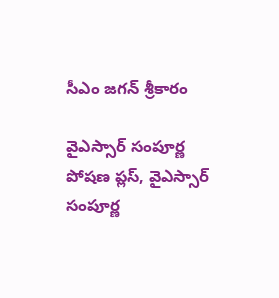సీఎం జగన్‌ శ్రీకారం

వైఎస్సార్‌ సంపూర్ణ పోషణ ప్లస్, వైఎస్సార్‌ సంపూర్ణ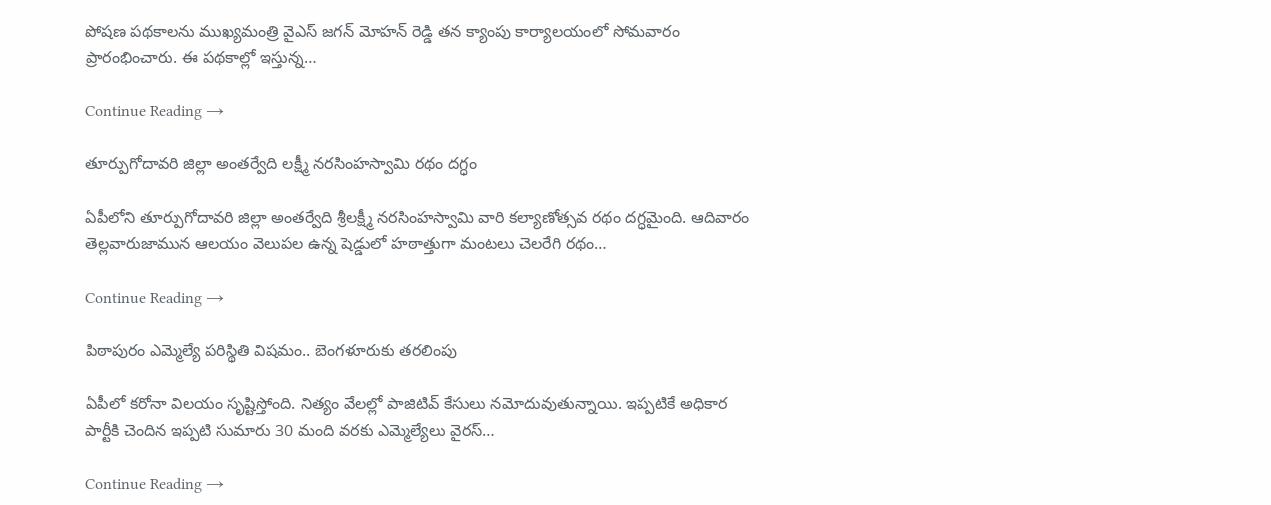పోషణ పథకాలను ముఖ్యమంత్రి వైఎస్ జగన్ మోహన్ రెడ్డి తన క్యాంపు కార్యాలయంలో సోమవారం ప్రారంభించారు. ఈ పథకాల్లో ఇస్తున్న…

Continue Reading →

తూర్పుగోదావరి జిల్లా అంతర్వేది లక్ష్మీ నరసింహస్వామి రథం దగ్ధం

ఏపీలోని తూర్పుగోదావరి జిల్లా అంతర్వేది శ్రీలక్ష్మీ నరసింహస్వామి వారి కల్యాణోత్సవ రథం దగ్ధమైంది. ఆదివారం తెల్లవారుజామున ఆలయం వెలుపల ఉన్న షెడ్డులో హఠాత్తుగా మంటలు చెలరేగి రథం…

Continue Reading →

పిఠాపురం ఎమ్మెల్యే పరిస్థితి విషమం.. బెంగళూరుకు తరలింపు

ఏపీలో కరోనా విలయం సృష్టిస్తోంది. నిత్యం వేలల్లో పాజిటివ్‌ కేసులు నమోదువుతున్నాయి. ఇప్పటికే అధికార పార్టీకి చెందిన ఇప్పటి సుమారు 30 మంది వరకు ఎమ్మెల్యేలు వైరస్‌…

Continue Reading →